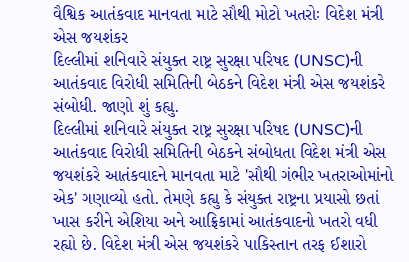વૈશ્વિક આતંકવાદ માનવતા માટે સૌથી મોટો ખતરોઃ વિદેશ મંત્રી એસ જયશંકર
દિલ્લીમાં શનિવારે સંયુક્ત રાષ્ટ્ર સુરક્ષા પરિષદ (UNSC)ની આતંકવાદ વિરોધી સમિતિની બેઠકને વિદેશ મંત્રી એસ જયશંકરે સંબોધી. જાણો શું કહ્યુ.
દિલ્લીમાં શનિવારે સંયુક્ત રાષ્ટ્ર સુરક્ષા પરિષદ (UNSC)ની આતંકવાદ વિરોધી સમિતિની બેઠકને સંબોધતા વિદેશ મંત્રી એસ જયશંકરે આતંકવાદને માનવતા માટે 'સૌથી ગંભીર ખતરાઓમાંનો એક' ગણાવ્યો હતો. તેમણે કહ્યુ કે સંયુક્ત રાષ્ટ્રના પ્રયાસો છતાં ખાસ કરીને એશિયા અને આફ્રિકામાં આતંકવાદનો ખતરો વધી રહ્યો છે. વિદેશ મંત્રી એસ જયશંકરે પાકિસ્તાન તરફ ઈશારો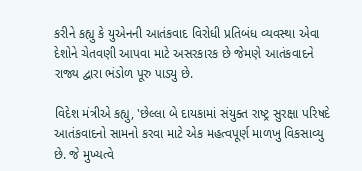કરીને કહ્યુ કે યુએનની આતંકવાદ વિરોધી પ્રતિબંધ વ્યવસ્થા એવા દેશોને ચેતવણી આપવા માટે અસરકારક છે જેમણે આતંકવાદને રાજ્ય દ્વારા ભંડોળ પૂરુ પાડ્યુ છે.

વિદેશ મંત્રીએ કહ્યુ, 'છેલ્લા બે દાયકામાં સંયુક્ત રાષ્ટ્ર સુરક્ષા પરિષદે આતંકવાદનો સામનો કરવા માટે એક મહત્વપૂર્ણ માળખુ વિકસાવ્યુ છે. જે મુખ્યત્વે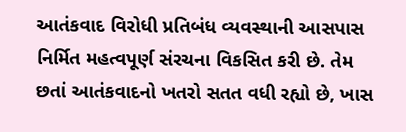આતંકવાદ વિરોધી પ્રતિબંધ વ્યવસ્થાની આસપાસ નિર્મિત મહત્વપૂર્ણ સંરચના વિકસિત કરી છે. તેમ છતાં આતંકવાદનો ખતરો સતત વધી રહ્યો છે, ખાસ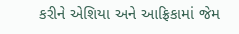કરીને એશિયા અને આફ્રિકામાં જેમ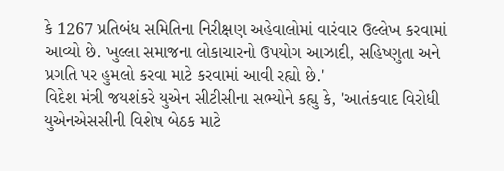કે 1267 પ્રતિબંધ સમિતિના નિરીક્ષણ અહેવાલોમાં વારંવાર ઉલ્લેખ કરવામાં આવ્યો છે. ખુલ્લા સમાજના લોકાચારનો ઉપયોગ આઝાદી, સહિષ્ણુતા અને પ્રગતિ પર હુમલો કરવા માટે કરવામાં આવી રહ્યો છે.'
વિદેશ મંત્રી જયશંકરે યુએન સીટીસીના સભ્યોને કહ્યુ કે, 'આતંકવાદ વિરોધી યુએનએસસીની વિશેષ બેઠક માટે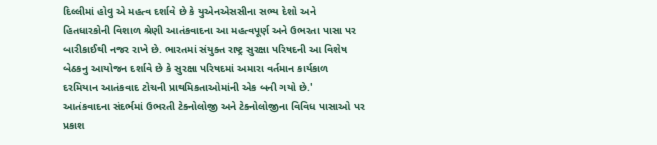દિલ્લીમાં હોવુ એ મહત્વ દર્શાવે છે કે યુએનએસસીના સભ્ય દેશો અને હિતધારકોની વિશાળ શ્રેણી આતંકવાદના આ મહત્વપૂર્ણ અને ઉભરતા પાસા પર બારીકાઈથી નજર રાખે છે. ભારતમાં સંયુક્ત રાષ્ટ્ર સુરક્ષા પરિષદની આ વિશેષ બેઠકનુ આયોજન દર્શાવે છે કે સુરક્ષા પરિષદમાં અમારા વર્તમાન કાર્યકાળ દરમિયાન આતંકવાદ ટોચની પ્રાથમિકતાઓમાંની એક બની ગયો છે.'
આતંકવાદના સંદર્ભમાં ઉભરતી ટેક્નોલોજી અને ટેક્નોલોજીના વિવિધ પાસાઓ પર પ્રકાશ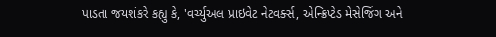પાડતા જયશંકરે કહ્યુ કે, 'વર્ચ્યુઅલ પ્રાઇવેટ નેટવર્ક્સ, એન્ક્રિપ્ટેડ મેસેજિંગ અને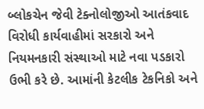બ્લોકચેન જેવી ટેક્નોલોજીઓ આતંકવાદ વિરોધી કાર્યવાહીમાં સરકારો અને નિયમનકારી સંસ્થાઓ માટે નવા પડકારો ઉભી કરે છે. આમાંની કેટલીક ટેકનિકો અને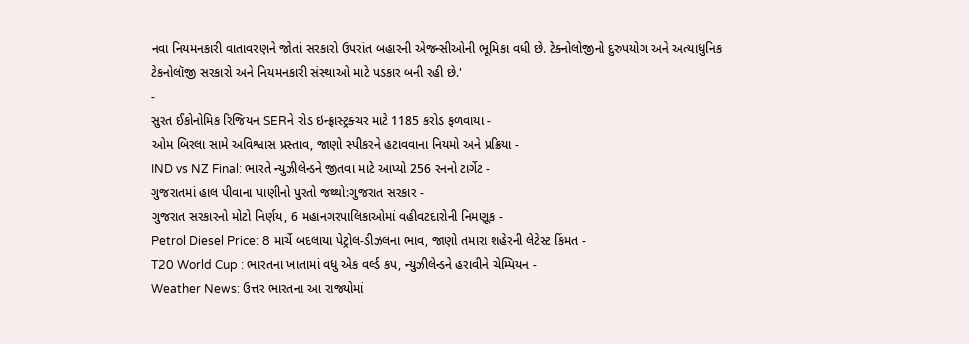નવા નિયમનકારી વાતાવરણને જોતાં સરકારો ઉપરાંત બહારની એજન્સીઓની ભૂમિકા વધી છે. ટેક્નોલોજીનો દુરુપયોગ અને અત્યાધુનિક ટેકનોલૉજી સરકારો અને નિયમનકારી સંસ્થાઓ માટે પડકાર બની રહી છે.'
-
સુરત ઈકોનોમિક રિજિયન SERને રોડ ઇન્ફ્રાસ્ટ્રક્ચર માટે 1185 કરોડ ફળવાયા -
ઓમ બિરલા સામે અવિશ્વાસ પ્રસ્તાવ, જાણો સ્પીકરને હટાવવાના નિયમો અને પ્રક્રિયા -
IND vs NZ Final: ભારતે ન્યુઝીલેન્ડને જીતવા માટે આપ્યો 256 રનનો ટાર્ગેટ -
ગુજરાતમાં હાલ પીવાના પાણીનો પુરતો જથ્થો:ગુજરાત સરકાર -
ગુજરાત સરકારનો મોટો નિર્ણય, 6 મહાનગરપાલિકાઓમાં વહીવટદારોની નિમણૂક -
Petrol Diesel Price: 8 માર્ચે બદલાયા પેટ્રોલ-ડીઝલના ભાવ, જાણો તમારા શહેરની લેટેસ્ટ કિંમત -
T20 World Cup : ભારતના ખાતામાં વધુ એક વર્લ્ડ કપ, ન્યુઝીલેન્ડને હરાવીને ચેમ્પિયન -
Weather News: ઉત્તર ભારતના આ રાજ્યોમાં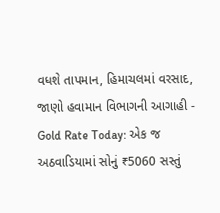વધશે તાપમાન, હિમાચલમાં વરસાદ, જાણો હવામાન વિભાગની આગાહી -
Gold Rate Today: એક જ અઠવાડિયામાં સોનું ₹5060 સસ્તું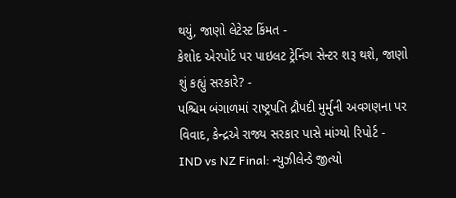થયું, જાણો લેટેસ્ટ કિંમત -
કેશોદ એરપોર્ટ પર પાઇલટ ટ્રેનિંગ સેન્ટર શરૂ થશે, જાણો શું કહ્યું સરકારે? -
પશ્ચિમ બંગાળમાં રાષ્ટ્રપતિ દ્રૌપદી મુર્મુની અવગણના પર વિવાદ, કેન્દ્રએ રાજ્ય સરકાર પાસે માંગ્યો રિપોર્ટ -
IND vs NZ Final: ન્યુઝીલેન્ડે જીત્યો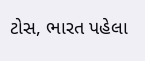ટોસ, ભારત પહેલા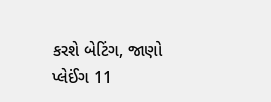કરશે બેટિંગ, જાણો પ્લેઈંગ 11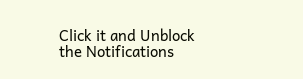Click it and Unblock the Notifications